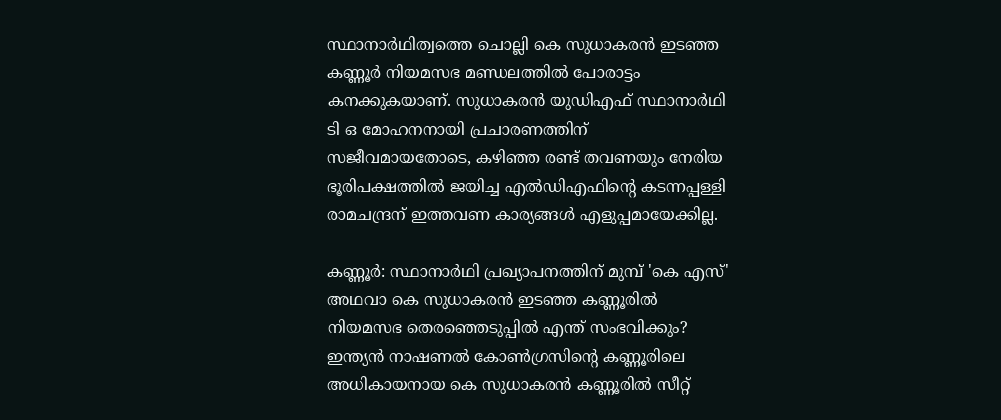സ്ഥാനാര്‍ഥിത്വത്തെ ചൊല്ലി കെ സുധാകരന്‍ ഇടഞ്ഞ കണ്ണൂര്‍ നിയമസഭ മണ്ഡലത്തില്‍ പോരാട്ടം കനക്കുകയാണ്. സുധാകരന്‍ യുഡിഎഫ് സ്ഥാനാര്‍ഥി ടി ഒ മോഹനനായി പ്രചാരണത്തിന് സജീവമായതോടെ, കഴിഞ്ഞ രണ്ട് തവണയും നേരിയ ഭൂരിപക്ഷത്തില്‍ ജയിച്ച എല്‍ഡിഎഫിന്റെ കടന്നപ്പള്ളി രാമചന്ദ്രന് ഇത്തവണ കാര്യങ്ങള്‍ എളുപ്പമായേക്കില്ല.

കണ്ണൂര്‍: സ്ഥാനാര്‍ഥി പ്രഖ്യാപനത്തിന് മുമ്പ് 'കെ എസ്' അഥവാ കെ സുധാകരന്‍ ഇടഞ്ഞ കണ്ണൂരില്‍ നിയമസഭ തെരഞ്ഞെടുപ്പില്‍ എന്ത് സംഭവിക്കും? ഇന്ത്യന്‍ നാഷണല്‍ കോണ്‍ഗ്രസിന്‍റെ കണ്ണൂരിലെ അധികായനായ കെ സുധാകരന്‍ കണ്ണൂരില്‍ സീറ്റ്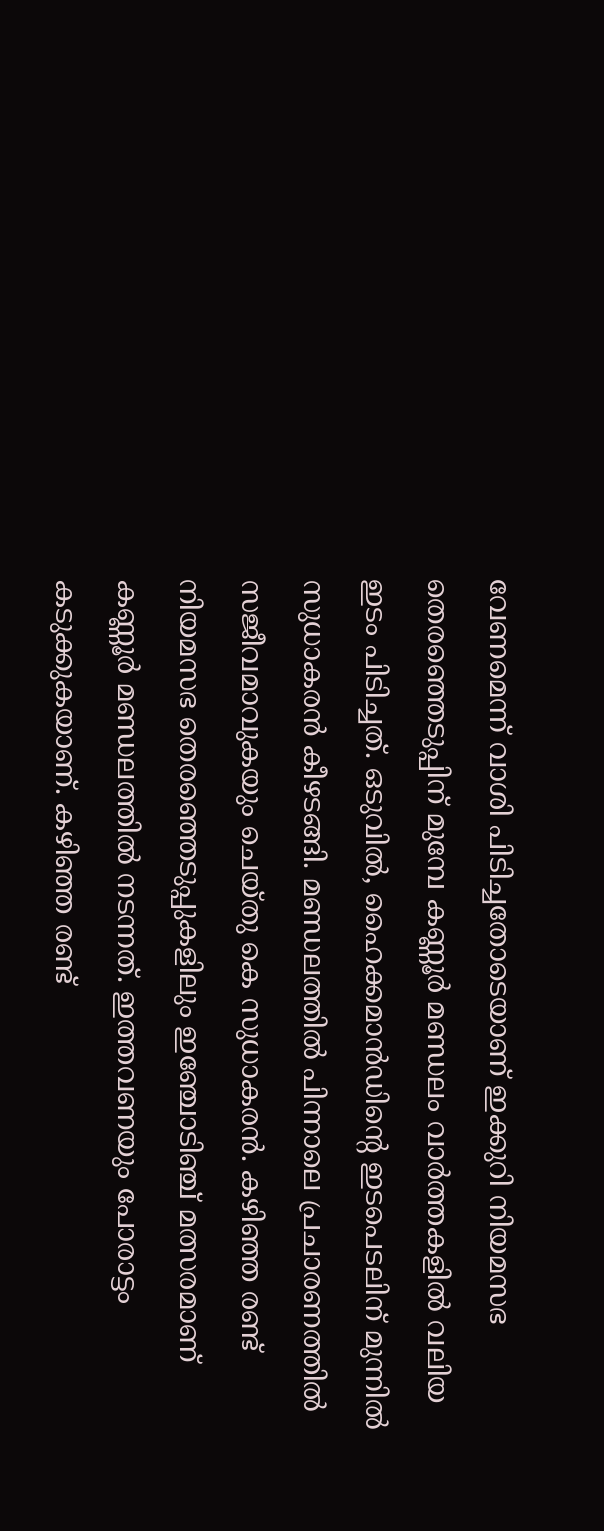വേണമെന്ന് വാശി പിടിച്ചതോടെയാണ് ഇക്കുറി നിയമസഭ തെരഞ്ഞെടുപ്പിന് മുമ്പേ കണ്ണൂര്‍ മണ്ഡലം വാര്‍ത്തകളില്‍ വലിയ ഇടം പിടിച്ചത്. ഒടുവില്‍, ഹൈക്കമാന്‍ഡിന്‍റെ ഇടപെടലിന് മുന്നില്‍ സുധാകരന്‍ കീഴടങ്ങി. മണ്ഡലത്തില്‍ പിന്നാലെ പ്രചാരണത്തില്‍ സജീവമാവുകയും ചെയ്‌തു കെ സുധാകരന്‍. കഴിഞ്ഞ രണ്ട് നിയമസഭ തെരഞ്ഞെടുപ്പുകളിലും ഇ‌‌ഞ്ചോടിഞ്ച് മത്സരമാണ് കണ്ണൂര്‍ മണ്ഡലത്തില്‍ നടന്നത്. ഇത്തവണയും പോരാട്ടം കടുക്കുകയാണ്. കഴിഞ്ഞ രണ്ട്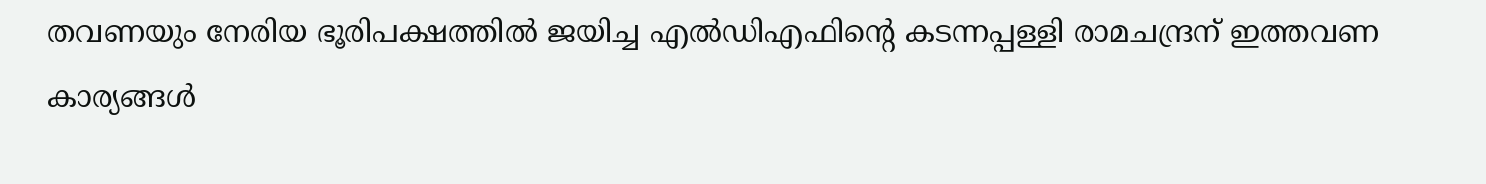തവണയും നേരിയ ഭൂരിപക്ഷത്തില്‍ ജയിച്ച എല്‍ഡിഎഫിന്‍റെ കടന്നപ്പള്ളി രാമചന്ദ്രന് ഇത്തവണ കാര്യങ്ങള്‍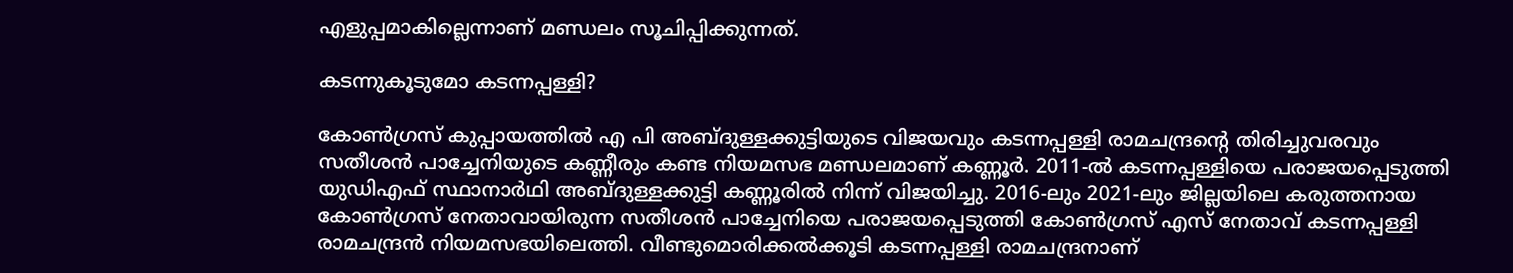എളുപ്പമാകില്ലെന്നാണ് മണ്ഡലം സൂചിപ്പിക്കുന്നത്.

കടന്നുകൂടുമോ കടന്നപ്പള്ളി?

കോണ്‍ഗ്രസ് കുപ്പായത്തില്‍ എ പി അബ്‌ദുള്ളക്കുട്ടിയുടെ വിജയവും കടന്നപ്പള്ളി രാമചന്ദ്രന്‍റെ തിരിച്ചുവരവും സതീശന്‍ പാച്ചേനിയുടെ കണ്ണീരും കണ്ട നിയമസഭ മണ്ഡലമാണ് കണ്ണൂര്‍. 2011-ല്‍ കടന്നപ്പള്ളിയെ പരാജയപ്പെടുത്തി യുഡിഎഫ് സ്ഥാനാര്‍ഥി അബ്‌ദുള്ളക്കുട്ടി കണ്ണൂരില്‍ നിന്ന് വിജയിച്ചു. 2016-ലും 2021-ലും ജില്ലയിലെ കരുത്തനായ കോണ്‍ഗ്രസ് നേതാവായിരുന്ന സതീശന്‍ പാച്ചേനിയെ പരാജയപ്പെടുത്തി കോണ്‍ഗ്രസ് എസ് നേതാവ് കടന്നപ്പള്ളി രാമചന്ദ്രന്‍ നിയമസഭയിലെത്തി. വീണ്ടുമൊരിക്കല്‍ക്കൂടി കടന്നപ്പള്ളി രാമചന്ദ്രനാണ്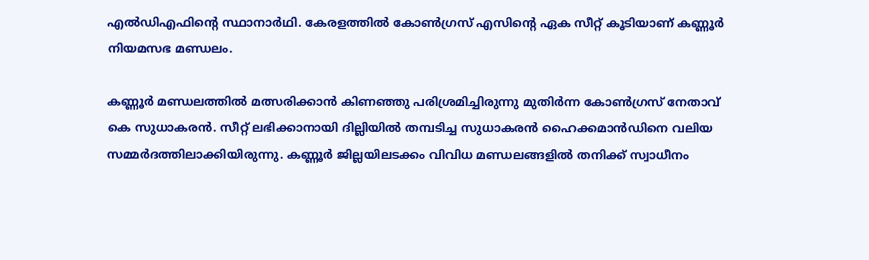എല്‍ഡിഎഫിന്‍റെ സ്ഥാനാര്‍ഥി. കേരളത്തില്‍ കോണ്‍ഗ്രസ് എസിന്‍റെ ഏക സീറ്റ് കൂടിയാണ് കണ്ണൂര്‍ നിയമസഭ മണ്ഡലം.

കണ്ണൂര്‍ മണ്ഡലത്തില്‍ മത്സരിക്കാന്‍ കിണഞ്ഞു പരിശ്രമിച്ചിരുന്നു മുതിര്‍ന്ന കോണ്‍ഗ്രസ് നേതാവ് കെ സുധാകരന്‍. സീറ്റ് ലഭിക്കാനായി ദില്ലിയില്‍ തമ്പടിച്ച സുധാകരന്‍ ഹൈക്കമാന്‍ഡിനെ വലിയ സമ്മര്‍ദത്തിലാക്കിയിരുന്നു. കണ്ണൂര്‍ ജില്ലയിലടക്കം വിവിധ മണ്ഡലങ്ങളില്‍ തനിക്ക് സ്വാധീനം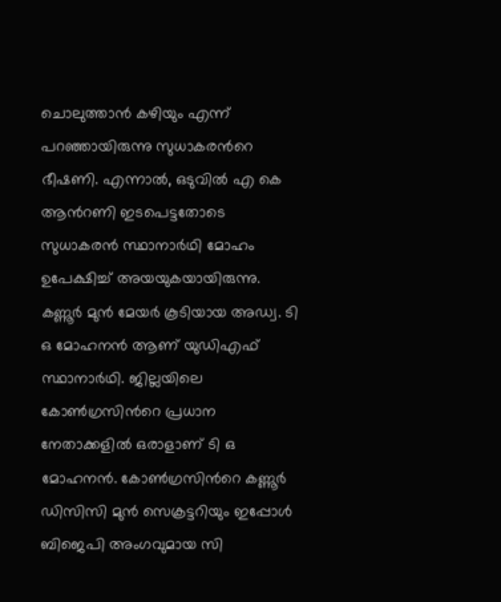ചൊലുത്താന്‍ കഴിയും എന്ന് പറഞ്ഞായിരുന്നു സുധാകരന്‍റെ ഭീഷണി. എന്നാല്‍, ഒടുവില്‍ എ കെ ആന്‍റണി ഇടപെട്ടതോടെ സുധാകരന്‍ സ്ഥാനാര്‍ഥി മോഹം ഉപേക്ഷിച്ച് അയയുകയായിരുന്നു. കണ്ണൂര്‍ മുന്‍ മേയര്‍ കൂടിയായ അഡ്വ. ടി ഒ മോഹനന്‍ ആണ് യുഡിഎഫ് സ്ഥാനാര്‍ഥി. ജില്ലയിലെ കോണ്‍ഗ്രസിന്‍റെ പ്രധാന നേതാക്കളില്‍ ഒരാളാണ് ടി ഒ മോഹനന്‍. കോണ്‍ഗ്രസിന്‍റെ കണ്ണൂര്‍ ഡിസിസി മുന്‍ സെക്രട്ടറിയും ഇപ്പോള്‍ ബിജെപി അംഗവുമായ സി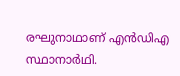രഘുനാഥാണ് എന്‍ഡിഎ സ്ഥാനാര്‍ഥി.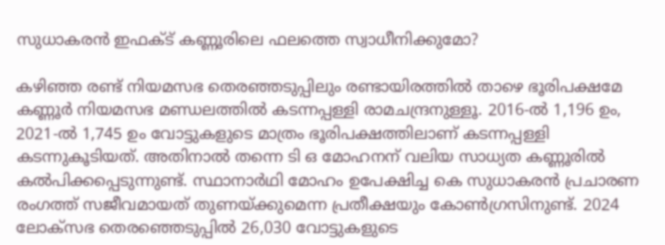സുധാകരന്‍ ഇഫക്‌ട് കണ്ണൂരിലെ ഫലത്തെ സ്വാധീനിക്കുമോ?

കഴിഞ്ഞ രണ്ട് നിയമസഭ തെരഞ്ഞടുപ്പിലും രണ്ടായിരത്തില്‍ താഴെ ഭൂരിപക്ഷമേ കണ്ണൂര്‍ നിയമസഭ മണ്ഡലത്തില്‍ കടന്നപ്പള്ളി രാമചന്ദ്രനുള്ളൂ. 2016-ല്‍ 1,196 ഉം, 2021-ല്‍ 1,745 ഉം വോട്ടുകളുടെ മാത്രം ഭൂരിപക്ഷത്തിലാണ് കടന്നപ്പള്ളി കടന്നുകൂടിയത്. അതിനാല്‍ തന്നെ ടി ഒ മോഹനന് വലിയ സാധ്യത കണ്ണൂരില്‍ കല്‍പിക്കപ്പെടുന്നുണ്ട്. സ്ഥാനാര്‍ഥി മോഹം ഉപേക്ഷിച്ച കെ സുധാകരന്‍ പ്രചാരണ രംഗത്ത് സജീവമായത് തുണയ്‌ക്കുമെന്ന പ്രതീക്ഷയും കോണ്‍ഗ്രസിനുണ്ട്. 2024 ലോക്‌സഭ തെരഞ്ഞെടുപ്പില്‍ 26,030 വോട്ടുകളുടെ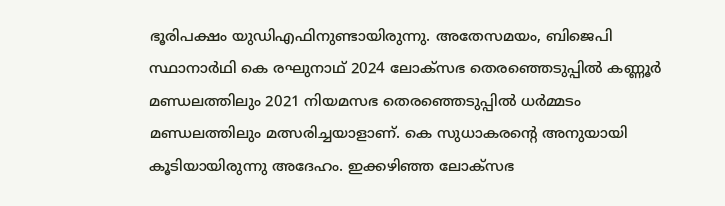ഭൂരിപക്ഷം യുഡിഎഫിനുണ്ടായിരുന്നു. അതേസമയം, ബിജെപി സ്ഥാനാര്‍ഥി കെ രഘുനാഥ് 2024 ലോക്‌സഭ തെരഞ്ഞെടുപ്പില്‍ കണ്ണൂര്‍ മണ്ഡലത്തിലും 2021 നിയമസഭ തെരഞ്ഞെടുപ്പില്‍ ധര്‍മ്മടം മണ്ഡലത്തിലും മത്സരിച്ചയാളാണ്. കെ സുധാകരന്‍റെ അനുയായി കൂടിയായിരുന്നു അദേഹം. ഇക്കഴിഞ്ഞ ലോക്‌സഭ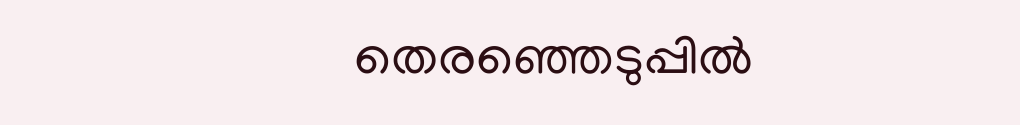തെരഞ്ഞെടുപ്പില്‍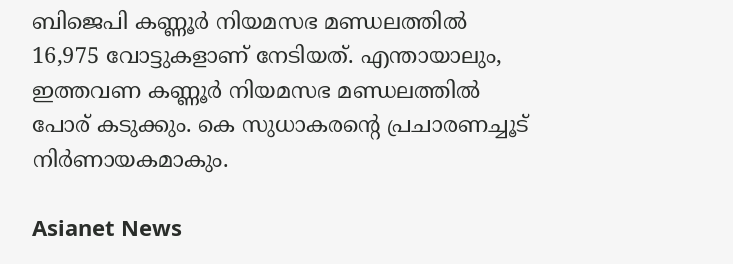ബിജെപി കണ്ണൂര്‍ നിയമസഭ മണ്ഡലത്തില്‍ 16,975 വോട്ടുകളാണ് നേടിയത്. എന്തായാലും, ഇത്തവണ കണ്ണൂര്‍ നിയമസഭ മണ്ഡലത്തില്‍ പോര് കടുക്കും. കെ സുധാകരന്‍റെ പ്രചാരണച്ചൂട് നിര്‍ണായകമാകും.

Asianet News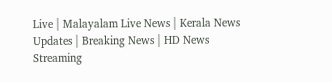Live | Malayalam Live News | Kerala News Updates | Breaking News | HD News Streaming